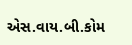એસ.વાય.બી.કોમ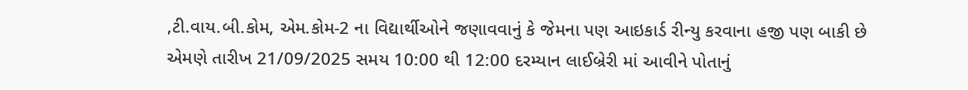,ટી.વાય.બી.કોમ, એમ.કોમ-2 ના વિદ્યાર્થીઓને જણાવવાનું કે જેમના પણ આઇકાર્ડ રીન્યુ કરવાના હજી પણ બાકી છે એમણે તારીખ 21/09/2025 સમય 10:00 થી 12:00 દરમ્યાન લાઈબ્રેરી માં આવીને પોતાનું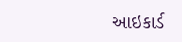આઇકાર્ડ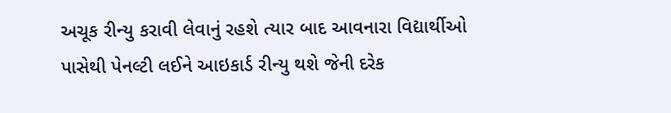અચૂક રીન્યુ કરાવી લેવાનું રહશે ત્યાર બાદ આવનારા વિદ્યાર્થીઓ પાસેથી પેનલ્ટી લઈને આઇકાર્ડ રીન્યુ થશે જેની દરેક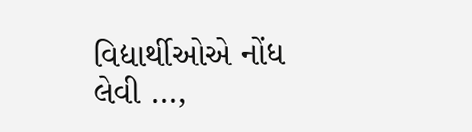વિદ્યાર્થીઓએ નોંધ લેવી …,